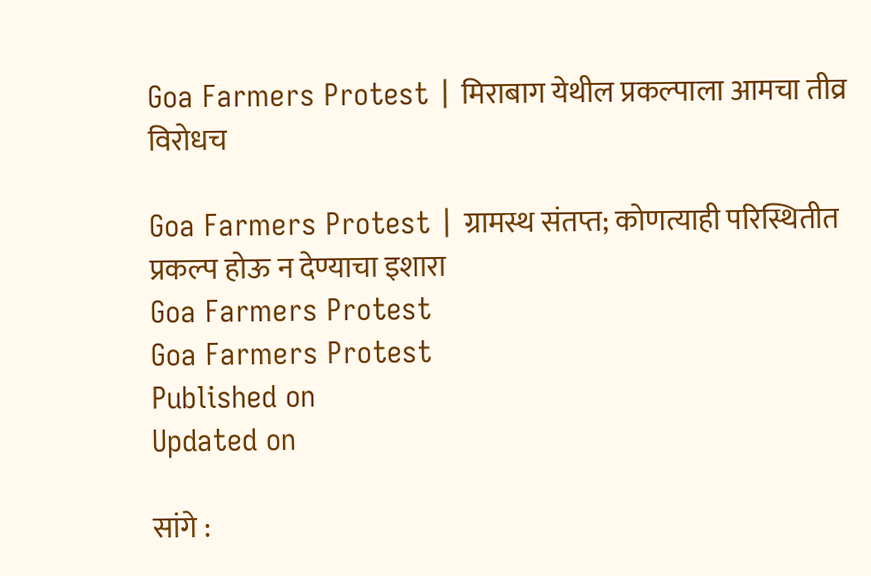Goa Farmers Protest | मिराबाग येथील प्रकल्पाला आमचा तीव्र विरोधच

Goa Farmers Protest | ग्रामस्थ संतप्त; कोणत्याही परिस्थितीत प्रकल्प होऊ न देण्याचा इशारा
Goa Farmers Protest
Goa Farmers Protest
Published on
Updated on

सांगे :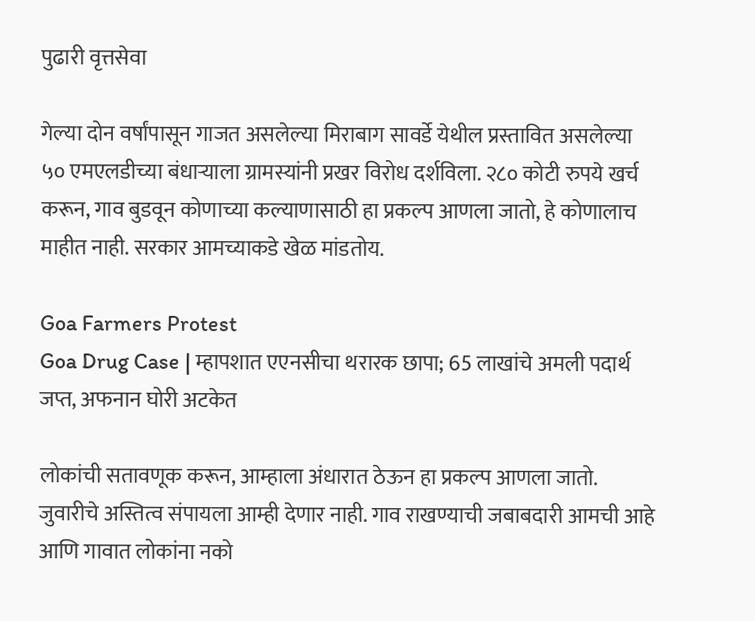पुढारी वृत्तसेवा

गेल्या दोन वर्षांपासून गाजत असलेल्या मिराबाग सावर्डे येथील प्रस्तावित असलेल्या ५० एमएलडीच्या बंधाऱ्याला ग्रामस्यांनी प्रखर विरोध दर्शविला. २८० कोटी रुपये खर्च करून, गाव बुडवून कोणाच्या कल्याणासाठी हा प्रकल्प आणला जातो, हे कोणालाच माहीत नाही. सरकार आमच्याकडे खेळ मांडतोय.

Goa Farmers Protest
Goa Drug Case | म्हापशात एएनसीचा थरारक छापा; 65 लाखांचे अमली पदार्थ जप्त, अफनान घोरी अटकेत

लोकांची सतावणूक करून, आम्हाला अंधारात ठेऊन हा प्रकल्प आणला जातो. जुवारीचे अस्तित्व संपायला आम्ही देणार नाही. गाव राखण्याची जबाबदारी आमची आहे आणि गावात लोकांना नको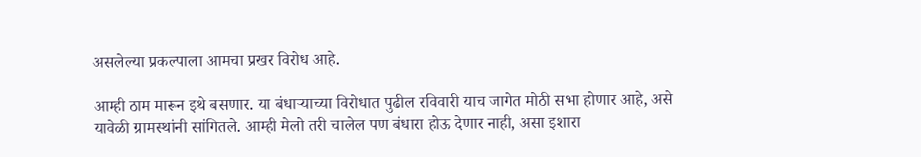असलेल्या प्रकल्पाला आमचा प्रखर विरोध आहे.

आम्ही ठाम मारून इथे बसणार. या बंधाऱ्याच्या विरोधात पुढील रविवारी याच जागेत मोठी सभा होणार आहे, असे यावेळी ग्रामस्थांनी सांगितले. आम्ही मेलो तरी चालेल पण बंधारा होऊ देणार नाही, असा इशारा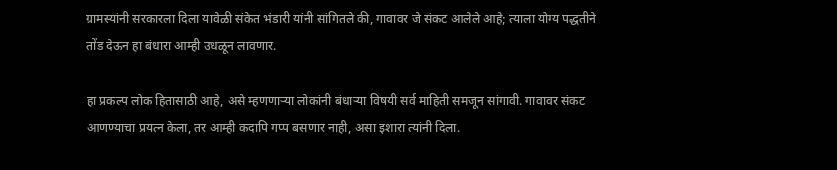ग्रामस्यांनी सरकारला दिला यावेळी संकेत भंडारी यांनी सांगितले की, गावावर जे संकट आलेले आहे; त्याला योग्य पद्धतीने तोंड देऊन हा बंधारा आम्ही उधळून लावणार.

हा प्रकल्प लोक हितासाठी आहे, असे म्हणणाऱ्या लोकांनी बंधाऱ्या विषयी सर्व माहिती समजून सांगावी. गावावर संकट आणण्याचा प्रयत्न केला, तर आम्ही कदापि गप्प बसणार नाही, असा इशारा त्यांनी दिला.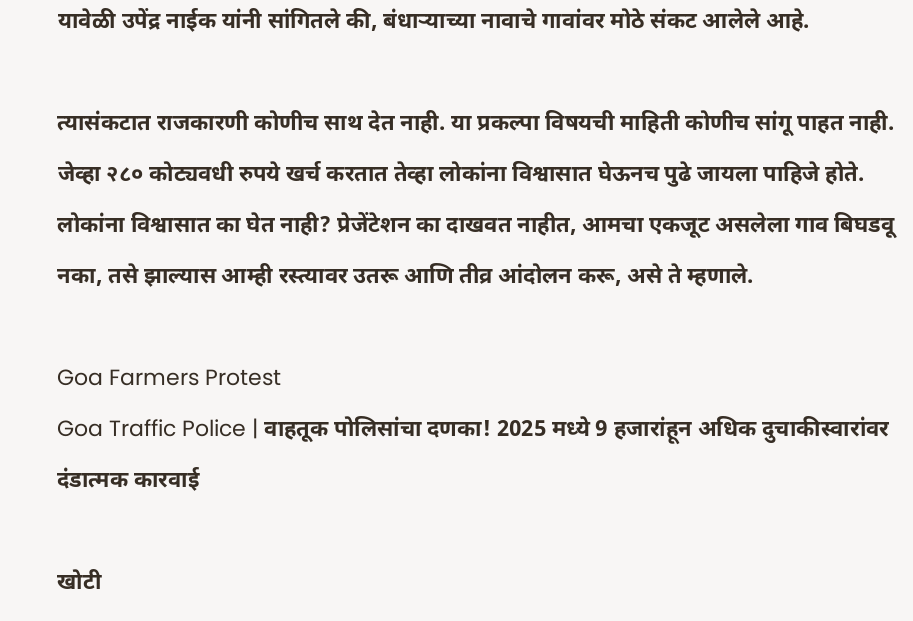यावेळी उपेंद्र नाईक यांनी सांगितले की, बंधाऱ्याच्या नावाचे गावांवर मोठे संकट आलेले आहे.

त्यासंकटात राजकारणी कोणीच साथ देत नाही. या प्रकल्पा विषयची माहिती कोणीच सांगू पाहत नाही. जेव्हा २८० कोट्यवधी रुपये खर्च करतात तेव्हा लोकांना विश्वासात घेऊनच पुढे जायला पाहिजे होते. लोकांना विश्वासात का घेत नाही? प्रेजेंटेशन का दाखवत नाहीत, आमचा एकजूट असलेला गाव बिघडवू नका, तसे झाल्यास आम्ही रस्त्यावर उतरू आणि तीव्र आंदोलन करू, असे ते म्हणाले.

Goa Farmers Protest
Goa Traffic Police | वाहतूक पोलिसांचा दणका! 2025 मध्ये 9 हजारांहून अधिक दुचाकीस्वारांवर दंडात्मक कारवाई

खोटी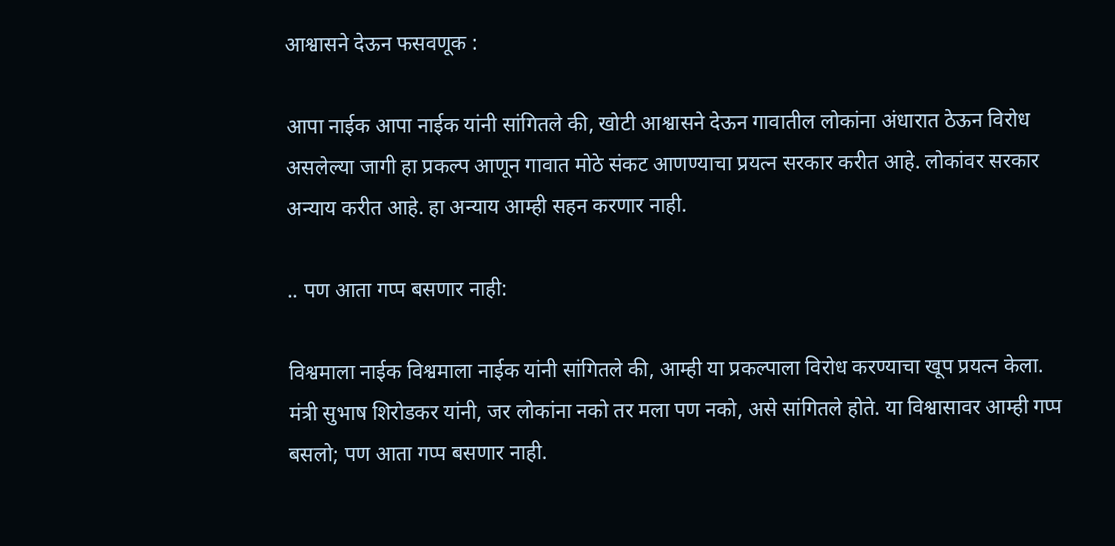आश्वासने देऊन फसवणूक :

आपा नाईक आपा नाईक यांनी सांगितले की, खोटी आश्वासने देऊन गावातील लोकांना अंधारात ठेऊन विरोध असलेल्या जागी हा प्रकल्प आणून गावात मोठे संकट आणण्याचा प्रयत्न सरकार करीत आहे. लोकांवर सरकार अन्याय करीत आहे. हा अन्याय आम्ही सहन करणार नाही.

.. पण आता गप्प बसणार नाही:

विश्वमाला नाईक विश्वमाला नाईक यांनी सांगितले की, आम्ही या प्रकल्पाला विरोध करण्याचा खूप प्रयत्न केला. मंत्री सुभाष शिरोडकर यांनी, जर लोकांना नको तर मला पण नको, असे सांगितले होते. या विश्वासावर आम्ही गप्प बसलो; पण आता गप्प बसणार नाही.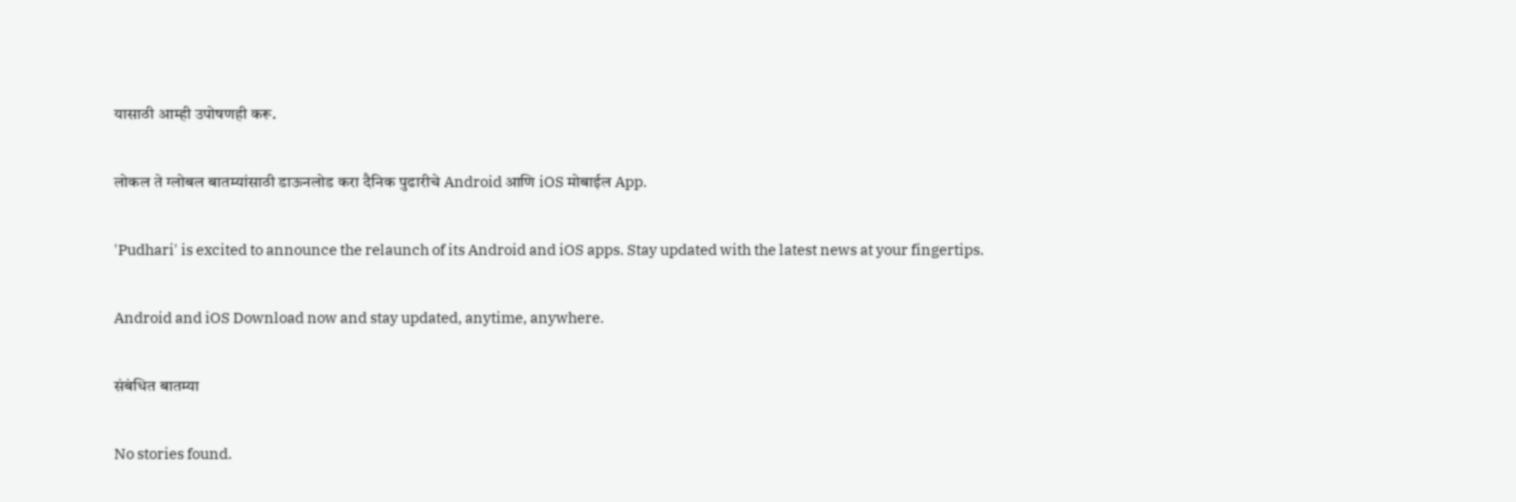यासाठी आम्ही उपोषणही करू.

लोकल ते ग्लोबल बातम्यांसाठी डाऊनलोड करा दैनिक पुढारीचे Android आणि iOS मोबाईल App.

'Pudhari' is excited to announce the relaunch of its Android and iOS apps. Stay updated with the latest news at your fingertips.

Android and iOS Download now and stay updated, anytime, anywhere.

संबंधित बातम्या

No stories found.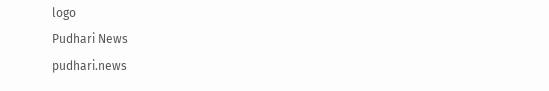logo
Pudhari News
pudhari.news